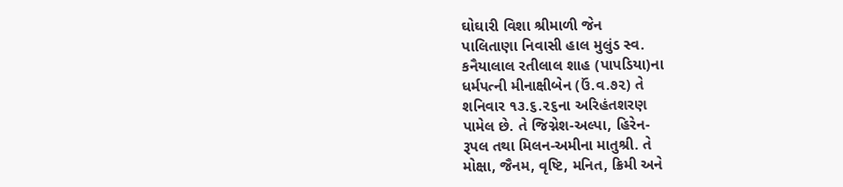ઘોઘારી વિશા શ્રીમાળી જેન
પાલિતાણા નિવાસી હાલ મુલુંડ સ્વ.
કનૈયાલાલ રતીલાલ શાહ (પાપડિયા)ના
ધર્મપત્ની મીનાક્ષીબેન (ઉં.વ.૭૨) તે
શનિવાર ૧૩.૬.૨૬ના અરિહંતશરણ
પામેલ છે. તે જિગ્નેશ-અલ્પા, હિરેન-
રૂપલ તથા મિલન-અમીના માતુશ્રી. તે
મોક્ષા, જૈનમ, વૃષ્ટિ, મનિત, ક્રિમી અને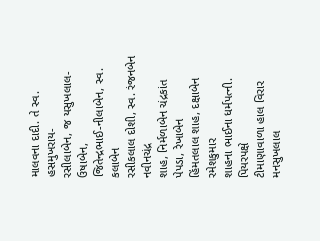માલવના દાદી. તે સ્વ. હસમુખરાય-
રસીલાબેન, જ યસુખલાલ-ઉષાબેન,
જિતેન્દ્રભાઈ-નીલાબેન, સ્વ. કલાબેન
રસીકલાલ દોશી, સ્વ. રંજનબેન નવીનચંદ્ર
શાહ, નિર્મળાબેન ચંદ્રકાંત પેપડા, રેખાબેન
હિંમતલાલ શાહ, દક્ષાબેન રમેશકુમાર
શાહના ભાઈના ધર્મપત્ની. પિયરપક્ષે
ટીમાણાવાળા હાલ વિરાર મનસુખલાલ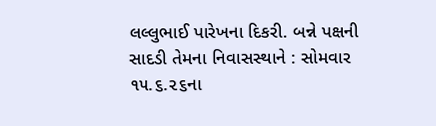લલ્લુભાઈ પારેખના દિકરી. બન્ને પક્ષની
સાદડી તેમના નિવાસસ્થાને : સોમવાર
૧૫.૬.૨૬ના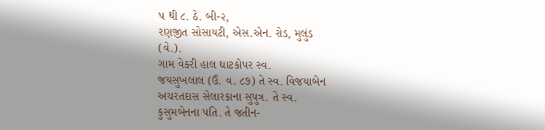પ થી ૮. ઠે. બી-૨,
રણજીત સોસાયટી, એસ.એન. રોડ, મુલુંડ
(વે.).
ગામ વેકરી હાલ ઘાટકોપર સ્વ.
જયસુખલાલ (ઉં. વ. ૮૭) તે સ્વ. વિજયાબેન
અચરતદાસ સેલારકાના સુપુત્ર. તે સ્વ.
કુસુમબેનના પતિ. તે જતીન-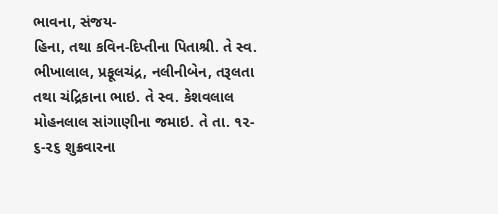ભાવના, સંજય-
હિના, તથા કવિન-દિપ્તીના પિતાશ્રી. તે સ્વ.
ભીખાલાલ, પ્રફૂલચંદ્ર, નલીનીબેન, તરૂલતા
તથા ચંદ્રિકાના ભાઇ. તે સ્વ. કેશવલાલ
મોહનલાલ સાંગાણીના જમાઇ. તે તા. ૧૨-
૬-૨૬ શુક્રવારના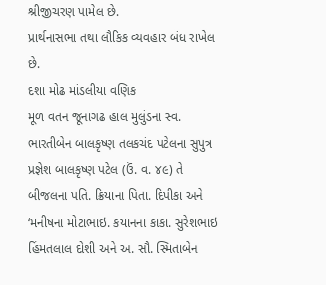શ્રીજીચરણ પામેલ છે.
પ્રાર્થનાસભા તથા લૌકિક વ્યવહાર બંધ રાખેલ
છે.
દશા મોઢ માંડલીયા વણિક
મૂળ વતન જૂનાગઢ હાલ મુલુંડના સ્વ.
ભારતીબેન બાલકૃષ્ણ તલકચંદ પટેલના સુપુત્ર
પ્રજ્ઞેશ બાલકૃષ્ણ પટેલ (ઉં. વ. ૪૯) તે
બીજલના પતિ. ક્રિયાના પિતા. દિપીકા અને
‘મનીષના મોટાભાઇ. કયાનના કાકા. સુરેશભાઇ
હિંમતલાલ દોશી અને અ. સૌ. સ્મિતાબેન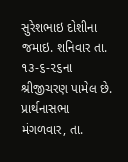સુરેશભાઇ દોશીના જમાઇ. શનિવાર તા.
૧૩-૬-૨૬ના શ્રીજીચરણ પામેલ છે.
પ્રાર્થનાસભા મંગળવાર, તા.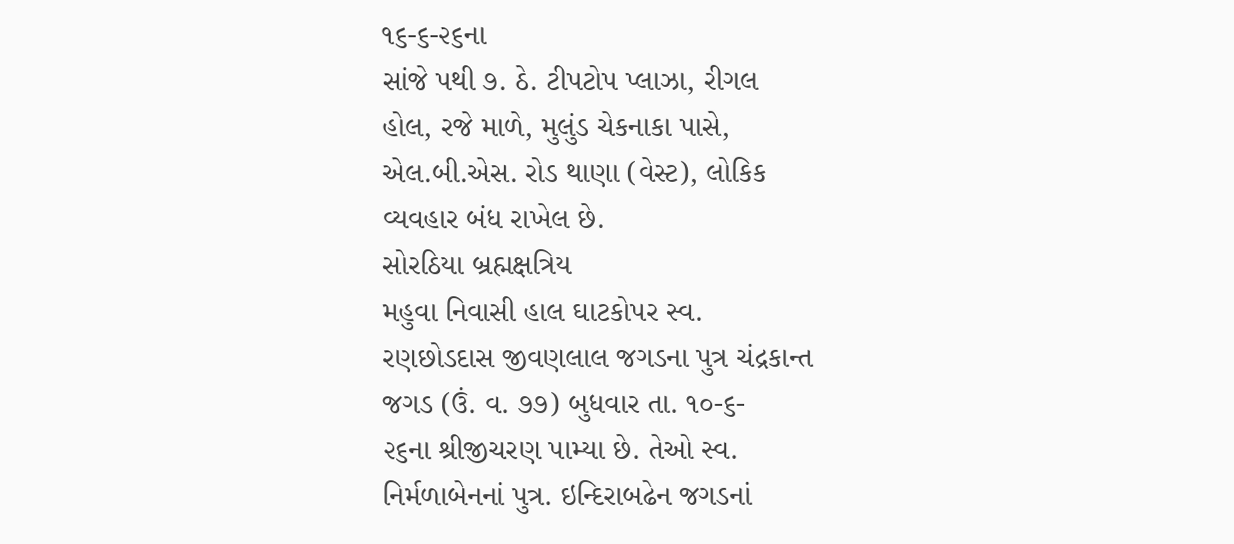૧૬-૬-૨૬ના
સાંજે પથી ૭. ઠે. ટીપટોપ પ્લાઝા, રીગલ
હોલ, રજે માળે, મુલુંડ ચેકનાકા પાસે,
એલ.બી.એસ. રોડ થાણા (વેસ્ટ), લોકિક
વ્યવહાર બંધ રાખેલ છે.
સોરઠિયા બ્રહ્મક્ષત્રિય
મહુવા નિવાસી હાલ ઘાટકોપર સ્વ.
રણછોડદાસ જીવણલાલ જગડના પુત્ર ચંદ્રકાન્ત
જગડ (ઉં. વ. ૭૭) બુધવાર તા. ૧૦-૬-
૨૬ના શ્રીજીચરણ પામ્યા છે. તેઓ સ્વ.
નિર્મળાબેનનાં પુત્ર. ઇન્દિરાબઢેન જગડનાં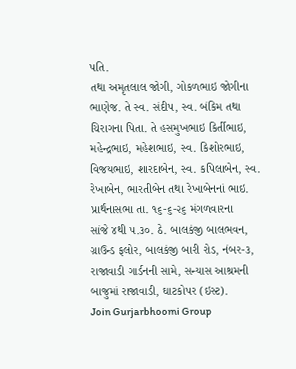પતિ.
તથા અમૃતલાલ જોગી, ગોકળભાઇ જોગીના
ભાણેજ. તે સ્વ. સંદીપ, સ્વ. બંકિમ તથા
ચિરાગના પિતા. તે હસમુખભાઇ કિર્તીભાઇ,
મહેન્દ્રભાઇ, મહેશભાઇ, સ્વ. કિશોરભાઇ,
વિજયભાઇ, શારદાબેન, સ્વ. કપિલાબેન, સ્વ.
રેખાબેન, ભારતીબેન તથા રેખાબેનનાં ભાઇ.
પ્રાર્થનાસભા તા. ૧૬-૬-૨૬ મંગળવારના
સાંજે ૪થી ૫.૩૦. ઠે. બાલકંજી બાલભવન,
ગ્રાઉન્ડ ફલોર, બાલકંજી બારી રોડ, નંબર-૩,
રાજાવાડી ગાર્ડનની સામે, સન્યાસ આશ્રમની
બાજુમાં રાજાવાડી, ઘાટકોપર (ઇસ્ટ).
Join Gurjarbhoomi Group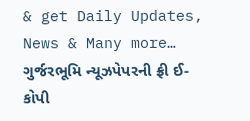& get Daily Updates, News & Many more…
ગુર્જરભૂમિ ન્યૂઝપેપરની ફ્રી ઈ-કોપી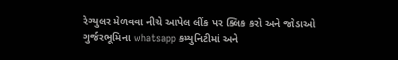રેગ્યુલર મેળવવા નીચે આપેલ લીંક પર ક્લિક કરો અને જોડાઓ ગુર્જરભૂમિના whatsapp કમ્યુનિટીમાં અને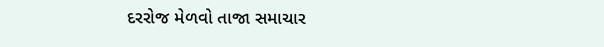દરરોજ મેળવો તાજા સમાચાર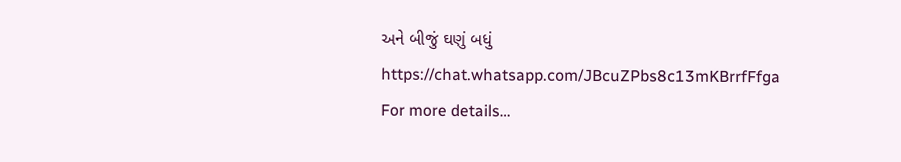અને બીજું ઘણું બધું https://chat.whatsapp.com/JBcuZPbs8c13mKBrrfFfga
For more details…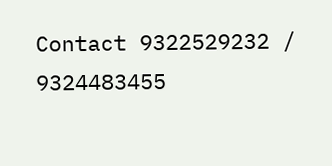Contact 9322529232 / 9324483455